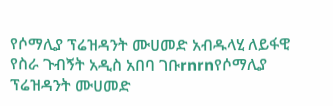የሶማሊያ ፕሬዝዳንት ሙሀመድ አብዱላሂ ለይፋዊ የስራ ጉብኝት አዲስ አበባ ገቡrnrnየሶማሊያ ፕሬዝዳንት ሙሀመድ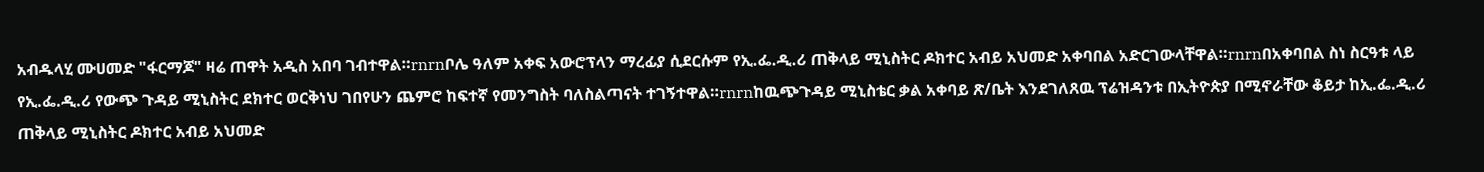አብዱላሂ ሙሀመድ "ፋርማጆ" ዛሬ ጠዋት አዲስ አበባ ገብተዋል።rnrnቦሌ ዓለም አቀፍ አውሮፕላን ማረፊያ ሲደርሱም የኢ.ፌ.ዲ.ሪ ጠቅላይ ሚኒስትር ዶክተር አብይ አህመድ አቀባበል አድርገውላቸዋል።rnrnበአቀባበል ስነ ስርዓቱ ላይ የኢ.ፌ.ዲ.ሪ የውጭ ጉዳይ ሚኒስትር ደክተር ወርቅነህ ገበየሁን ጨምሮ ከፍተኛ የመንግስት ባለስልጣናት ተገኝተዋል።rnrnከዉጭጉዳይ ሚኒስቴር ቃል አቀባይ ጽ/ቤት እንደገለጸዉ ፕሬዝዳንቱ በኢትዮጵያ በሚኖራቸው ቆይታ ከኢ.ፌ.ዲ.ሪ ጠቅላይ ሚኒስትር ዶክተር አብይ አህመድ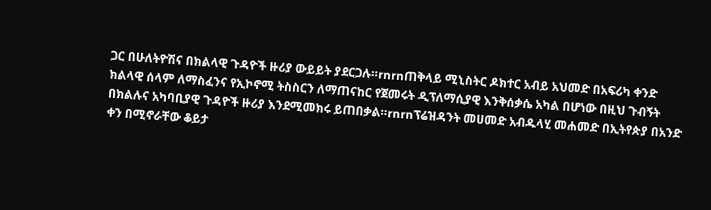ጋር በሁለትዮሽና በክልላዊ ጉዳዮች ዙሪያ ውይይት ያደርጋሉ።rnrnጠቅላይ ሚኒስትር ዶክተር አብይ አህመድ በአፍሪካ ቀንድ ክልላዊ ሰላም ለማስፈንና የኢኮኖሚ ትስስርን ለማጠናከር የጀመሩት ዲፕለማሲያዊ እንቅሰቃሴ አካል በሆነው በዚህ ጉብኝት በክልሉና አካባቢያዊ ጉዳዮች ዙሪያ እንደሚመክሩ ይጠበቃል።rnrnፕሬዝዳንት መሀመድ አብዱላሂ መሐመድ በኢትየጵያ በአንድ ቀን በሚኖራቸው ቆይታ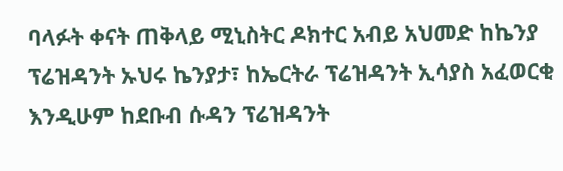ባላፉት ቀናት ጠቅላይ ሚኒስትር ዶክተር አብይ አህመድ ከኬንያ ፕሬዝዳንት ኡህሩ ኬንያታ፣ ከኤርትራ ፕሬዝዳንት ኢሳያስ አፈወርቂ እንዲሁም ከደቡብ ሱዳን ፕሬዝዳንት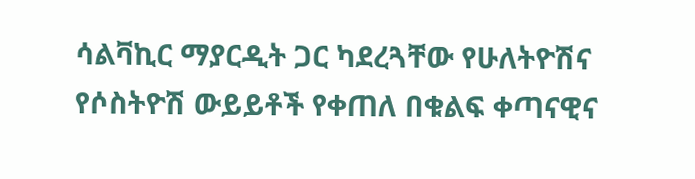ሳልቫኪር ማያርዲት ጋር ካደረጓቸው የሁለትዮሽና የሶስትዮሽ ውይይቶች የቀጠለ በቁልፍ ቀጣናዊና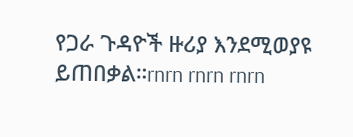የጋራ ጉዳዮች ዙሪያ እንደሚወያዩ ይጠበቃል።rnrn rnrn rnrn